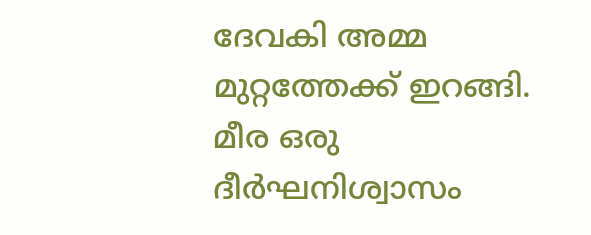ദേവകി അമ്മ മുറ്റത്തേക്ക് ഇറങ്ങി. മീര ഒരു ദീർഘനിശ്വാസം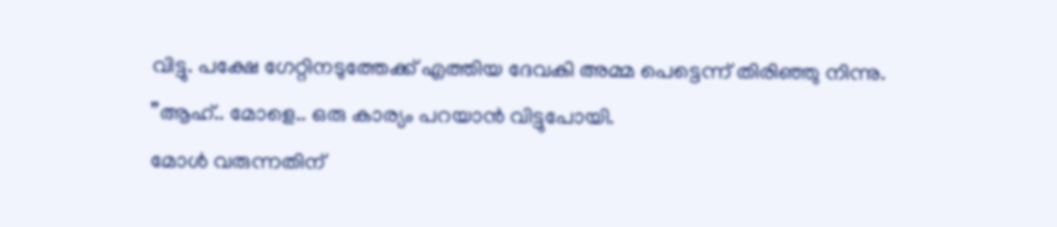വിട്ടു. പക്ഷേ ഗേറ്റിനടുത്തേക്ക് എത്തിയ ദേവകി അമ്മ പെട്ടെന്ന് തിരിഞ്ഞു നിന്നു.
”ആഹ്.. മോളെ.. ഒരു കാര്യം പറയാൻ വിട്ടുപോയി.
മോൾ വരുന്നതിന്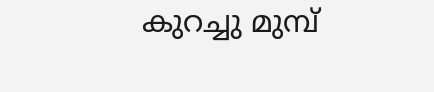കുറച്ചു മുമ്പ്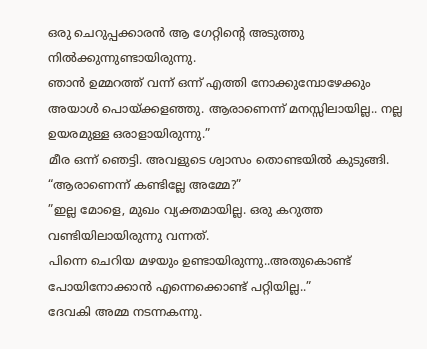ഒരു ചെറുപ്പക്കാരൻ ആ ഗേറ്റിന്റെ അടുത്തു നിൽക്കുന്നുണ്ടായിരുന്നു.
ഞാൻ ഉമ്മറത്ത് വന്ന് ഒന്ന് എത്തി നോക്കുമ്പോഴേക്കും അയാൾ പൊയ്ക്കളഞ്ഞു. ആരാണെന്ന് മനസ്സിലായില്ല.. നല്ല ഉയരമുള്ള ഒരാളായിരുന്നു.”
മീര ഒന്ന് ഞെട്ടി. അവളുടെ ശ്വാസം തൊണ്ടയിൽ കുടുങ്ങി.
“ആരാണെന്ന് കണ്ടില്ലേ അമ്മേ?”
”ഇല്ല മോളെ, മുഖം വ്യക്തമായില്ല. ഒരു കറുത്ത വണ്ടിയിലായിരുന്നു വന്നത്.
പിന്നെ ചെറിയ മഴയും ഉണ്ടായിരുന്നു..അതുകൊണ്ട് പോയിനോക്കാൻ എന്നെക്കൊണ്ട് പറ്റിയില്ല..”
ദേവകി അമ്മ നടന്നകന്നു.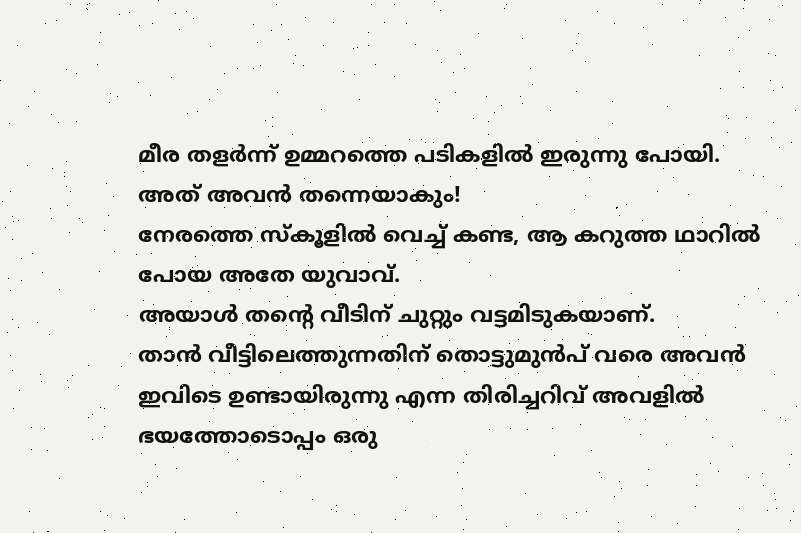മീര തളർന്ന് ഉമ്മറത്തെ പടികളിൽ ഇരുന്നു പോയി.
അത് അവൻ തന്നെയാകും!
നേരത്തെ സ്കൂളിൽ വെച്ച് കണ്ട, ആ കറുത്ത ഥാറിൽ പോയ അതേ യുവാവ്.
അയാൾ തന്റെ വീടിന് ചുറ്റും വട്ടമിടുകയാണ്.
താൻ വീട്ടിലെത്തുന്നതിന് തൊട്ടുമുൻപ് വരെ അവൻ ഇവിടെ ഉണ്ടായിരുന്നു എന്ന തിരിച്ചറിവ് അവളിൽ ഭയത്തോടൊപ്പം ഒരു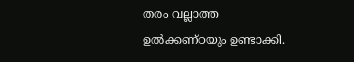തരം വല്ലാത്ത ഉൽക്കണ്ഠയും ഉണ്ടാക്കി.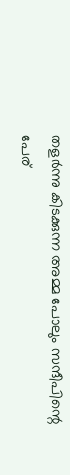തളർന്നു കിടക്കുന്ന അമ്മ പോലും സന്ദീപിന്റെ പേര്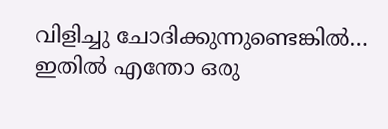വിളിച്ചു ചോദിക്കുന്നുണ്ടെങ്കിൽ… ഇതിൽ എന്തോ ഒരു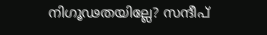നിഗൂഢതയില്ലേ? സന്ദീപ്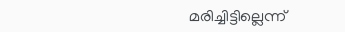മരിച്ചിട്ടില്ലെന്ന്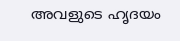അവളുടെ ഹൃദയം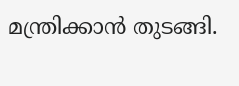മന്ത്രിക്കാൻ തുടങ്ങി.